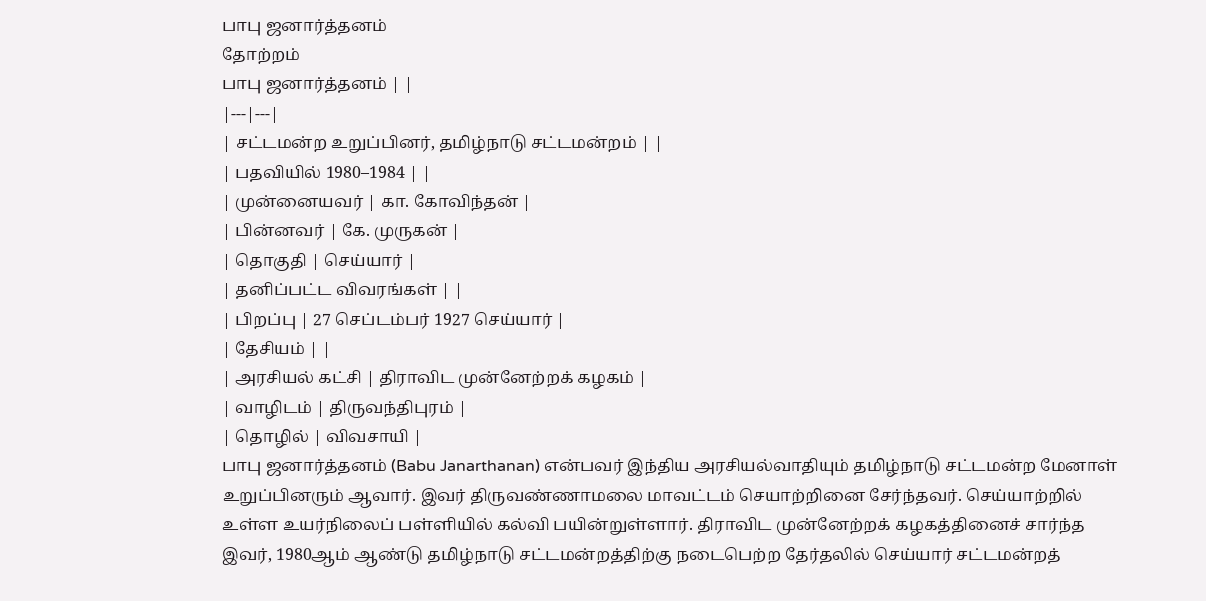பாபு ஜனார்த்தனம்
தோற்றம்
பாபு ஜனார்த்தனம் | |
|---|---|
| சட்டமன்ற உறுப்பினர், தமிழ்நாடு சட்டமன்றம் | |
| பதவியில் 1980–1984 | |
| முன்னையவர் | கா. கோவிந்தன் |
| பின்னவர் | கே. முருகன் |
| தொகுதி | செய்யார் |
| தனிப்பட்ட விவரங்கள் | |
| பிறப்பு | 27 செப்டம்பர் 1927 செய்யார் |
| தேசியம் | |
| அரசியல் கட்சி | திராவிட முன்னேற்றக் கழகம் |
| வாழிடம் | திருவந்திபுரம் |
| தொழில் | விவசாயி |
பாபு ஜனார்த்தனம் (Babu Janarthanan) என்பவர் இந்திய அரசியல்வாதியும் தமிழ்நாடு சட்டமன்ற மேனாள் உறுப்பினரும் ஆவார். இவர் திருவண்ணாமலை மாவட்டம் செயாற்றினை சேர்ந்தவர். செய்யாற்றில் உள்ள உயர்நிலைப் பள்ளியில் கல்வி பயின்றுள்ளார். திராவிட முன்னேற்றக் கழகத்தினைச் சார்ந்த இவர், 1980ஆம் ஆண்டு தமிழ்நாடு சட்டமன்றத்திற்கு நடைபெற்ற தேர்தலில் செய்யார் சட்டமன்றத்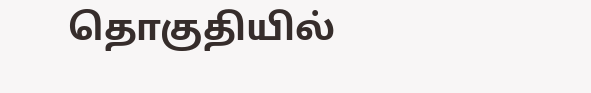தொகுதியில்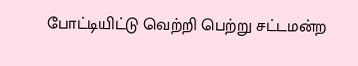போட்டியிட்டு வெற்றி பெற்று சட்டமன்ற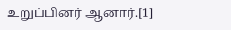உறுப்பினர் ஆனார்.[1]